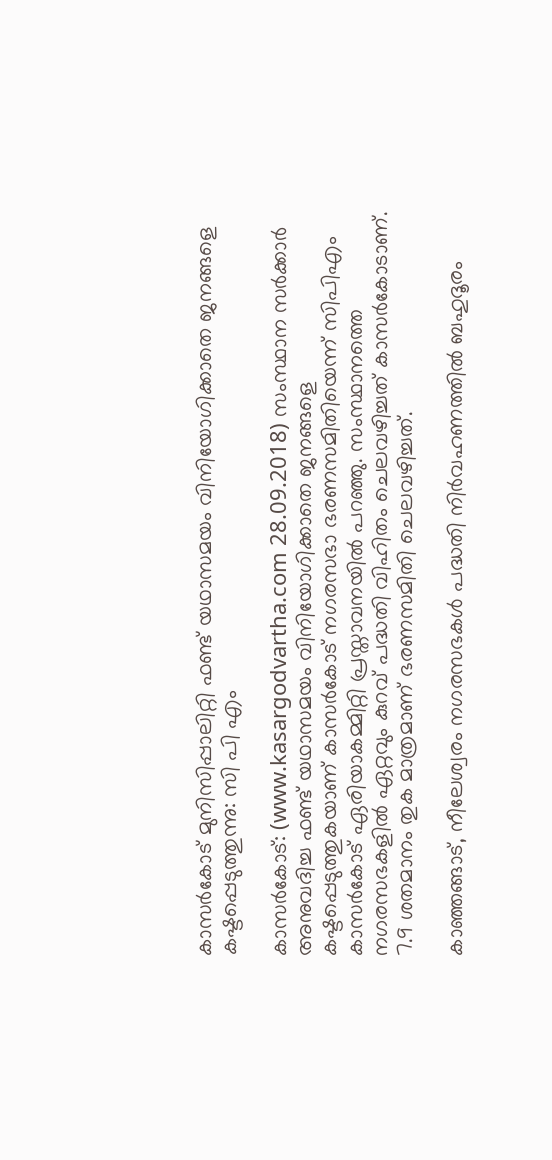കാസര്‍കോട് മുനിസിപ്പാലിറ്റി ഫണ്ട് യഥാസമയം വിനിയോഗിക്കാതെ ജനങ്ങളെ കഷ്ടപ്പെടുത്തുന്നു: സി പി എം

കാസര്‍കോട്: (www.kasargodvartha.com 28.09.2018) സംസ്ഥാന സര്‍ക്കാര്‍ അനുവദിച്ച ഫണ്ട് യഥാസമയം വിനിയോഗിക്കാതെ ജനങ്ങളെ കഷ്ടപ്പെടുത്തുകയാണ് കാസര്‍കോട് നഗരസഭാ ഭരണസമിതിയെന്ന് സിപിഎം കാസര്‍കോട് ഏരിയാകമ്മിറ്റി പ്രസ്താവനയില്‍ പറഞ്ഞു. സംസ്ഥാനത്തെ നഗരസഭകളില്‍ ഏറ്റവും കുറവ് പദ്ധതി വിഹിതം ചെലവഴിച്ചത് കാസര്‍കോടാണ്. 7.9 ശതമാനം തുക മാത്രമാണ് ഭരണസമിതി ചെലവഴിച്ചത്.

കാഞ്ഞങ്ങാട്, നീലേശ്വരം നഗരസഭകള്‍ പദ്ധതി നിര്‍വഹണത്തില്‍ ബഹുദൂരം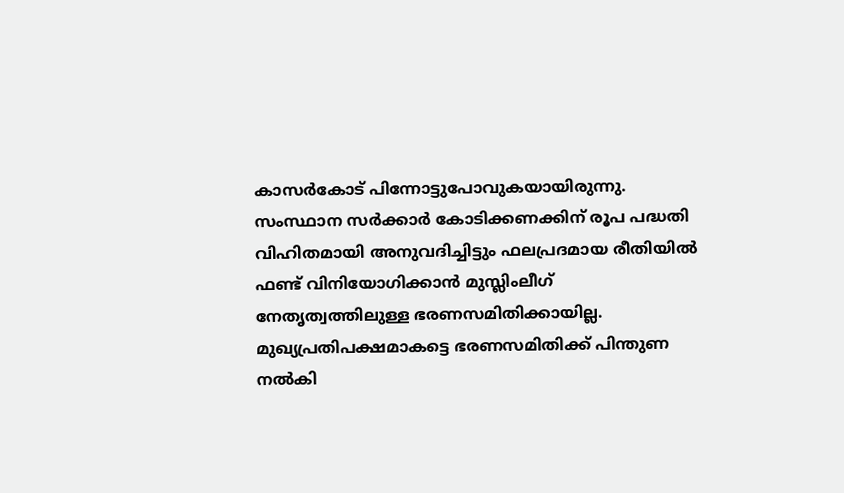കാസര്‍കോട് പിന്നോട്ടുപോവുകയായിരുന്നു. സംസ്ഥാന സര്‍ക്കാര്‍ കോടിക്കണക്കിന് രൂപ പദ്ധതി വിഹിതമായി അനുവദിച്ചിട്ടും ഫലപ്രദമായ രീതിയില്‍ ഫണ്ട് വിനിയോഗിക്കാന്‍ മുസ്ലിംലീഗ് നേതൃത്വത്തിലുള്ള ഭരണസമിതിക്കായില്ല. മുഖ്യപ്രതിപക്ഷമാകട്ടെ ഭരണസമിതിക്ക് പിന്തുണ നല്‍കി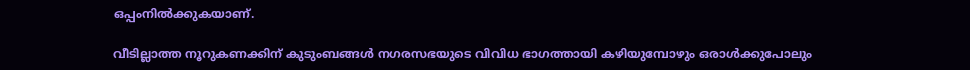ഒപ്പംനില്‍ക്കുകയാണ്.

വീടില്ലാത്ത നൂറുകണക്കിന് കുടുംബങ്ങള്‍ നഗരസഭയുടെ വിവിധ ഭാഗത്തായി കഴിയുമ്പോഴും ഒരാള്‍ക്കുപോലും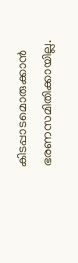കിടപ്പാടമൊരുക്കാന്‍ ഭരണസമിതിക്കായില്ല.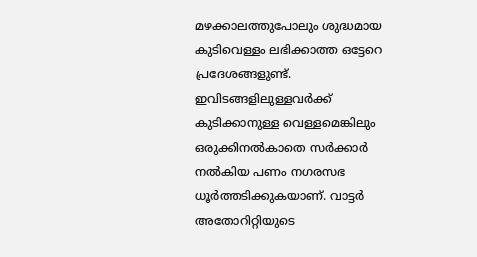മഴക്കാലത്തുപോലും ശുദ്ധമായ കുടിവെള്ളം ലഭിക്കാത്ത ഒട്ടേറെ പ്രദേശങ്ങളുണ്ട്. ഇവിടങ്ങളിലുള്ളവര്‍ക്ക് കുടിക്കാനുള്ള വെള്ളമെങ്കിലും ഒരുക്കിനല്‍കാതെ സര്‍ക്കാര്‍ നല്‍കിയ പണം നഗരസഭ ധൂര്‍ത്തടിക്കുകയാണ്. വാട്ടര്‍ അതോറിറ്റിയുടെ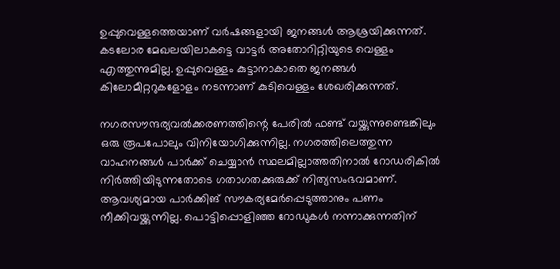ഉപ്പുവെള്ളത്തെയാണ് വര്‍ഷങ്ങളായി ജനങ്ങള്‍ ആശ്രയിക്കുന്നത്. കടലോര മേഖലയിലാകട്ടെ വാട്ടര്‍ അതോറിറ്റിയുടെ വെള്ളം എത്തുന്നുമില്ല. ഉപ്പുവെള്ളം കുട്ടാനാകാതെ ജനങ്ങള്‍ കിലോമീറ്ററുകളോളം നടന്നാണ് കുടിവെള്ളം ശേഖരിക്കുന്നത്.

നഗരസൗന്ദര്യവല്‍ക്കരണത്തിന്റെ പേരില്‍ ഫണ്ട് വയ്ക്കുന്നുണ്ടെങ്കിലും ഒരു രൂപപോലും വിനിയോഗിക്കുന്നില്ല. നഗരത്തിലെത്തുന്ന വാഹനങ്ങള്‍ പാര്‍ക്ക് ചെയ്യാന്‍ സ്ഥലമില്ലാത്തതിനാല്‍ റോഡരികില്‍ നിര്‍ത്തിയിടുന്നതോടെ ഗതാഗതക്കുരുക്ക് നിത്യസംഭവമാണ്. ആവശ്യമായ പാര്‍ക്കിങ് സൗകര്യമേര്‍പ്പെടുത്താനും പണം നീക്കിവയ്ക്കുന്നില്ല. പൊട്ടിപ്പൊളിഞ്ഞ റോഡുകള്‍ നന്നാക്കുന്നതിന്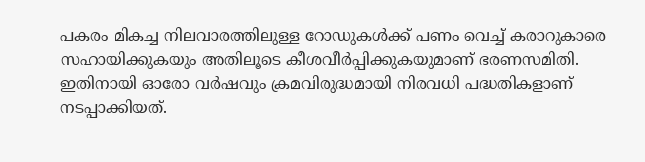പകരം മികച്ച നിലവാരത്തിലുള്ള റോഡുകള്‍ക്ക് പണം വെച്ച് കരാറുകാരെ സഹായിക്കുകയും അതിലൂടെ കീശവീര്‍പ്പിക്കുകയുമാണ് ഭരണസമിതി. ഇതിനായി ഓരോ വര്‍ഷവും ക്രമവിരുദ്ധമായി നിരവധി പദ്ധതികളാണ് നടപ്പാക്കിയത്.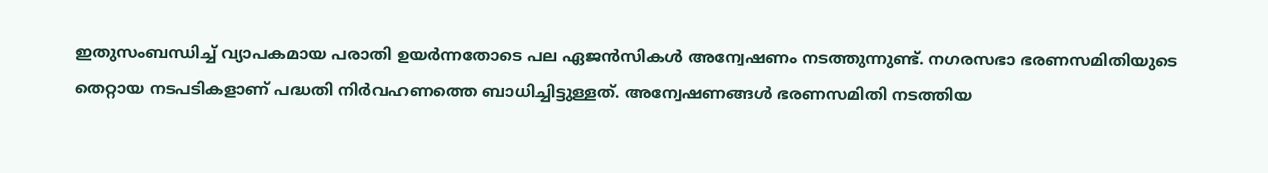ഇതുസംബന്ധിച്ച് വ്യാപകമായ പരാതി ഉയര്‍ന്നതോടെ പല ഏജന്‍സികള്‍ അന്വേഷണം നടത്തുന്നുണ്ട്. നഗരസഭാ ഭരണസമിതിയുടെ തെറ്റായ നടപടികളാണ് പദ്ധതി നിര്‍വഹണത്തെ ബാധിച്ചിട്ടുള്ളത്. അന്വേഷണങ്ങള്‍ ഭരണസമിതി നടത്തിയ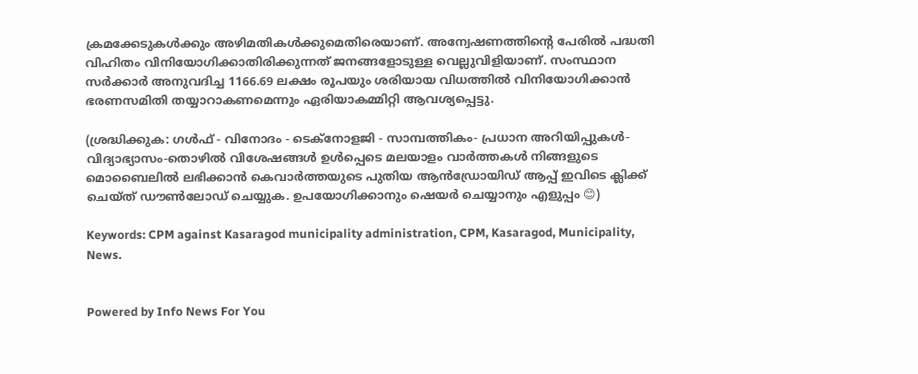ക്രമക്കേടുകള്‍ക്കും അഴിമതികള്‍ക്കുമെതിരെയാണ്. അന്വേഷണത്തിന്റെ പേരില്‍ പദ്ധതി വിഹിതം വിനിയോഗിക്കാതിരിക്കുന്നത് ജനങ്ങളോടുള്ള വെല്ലുവിളിയാണ്. സംസ്ഥാന സര്‍ക്കാര്‍ അനുവദിച്ച 1166.69 ലക്ഷം രൂപയും ശരിയായ വിധത്തില്‍ വിനിയോഗിക്കാന്‍ ഭരണസമിതി തയ്യാറാകണമെന്നും ഏരിയാകമ്മിറ്റി ആവശ്യപ്പെട്ടു.

(ശ്രദ്ധിക്കുക: ഗൾഫ് - വിനോദം - ടെക്നോളജി - സാമ്പത്തികം- പ്രധാന അറിയിപ്പുകൾ-വിദ്യാഭ്യാസം-തൊഴിൽ വിശേഷങ്ങൾ ഉൾപ്പെടെ മലയാളം വാർത്തകൾ നിങ്ങളുടെ മൊബൈലിൽ ലഭിക്കാൻ കെവാർത്തയുടെ പുതിയ ആൻഡ്രോയിഡ് ആപ്പ് ഇവിടെ ക്ലിക്ക് ചെയ്ത് ഡൗൺലോഡ് ചെയ്യുക. ഉപയോഗിക്കാനും ഷെയർ ചെയ്യാനും എളുപ്പം 😊)

Keywords: CPM against Kasaragod municipality administration, CPM, Kasaragod, Municipality, News.


Powered by Info News For You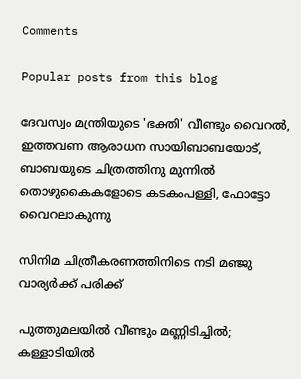Comments

Popular posts from this blog

ദേവസ്വം മന്ത്രിയുടെ 'ഭക്തി' വീണ്ടും വൈറല്‍, ഇത്തവണ ആരാധന സായിബാബയോട്, ബാബയുടെ ചിത്രത്തിനു മുന്നില്‍ തൊഴുകൈകളോടെ കടകംപള്ളി, ഫോട്ടോ വൈറലാകുന്നു

സിനിമ ചിത്രീകരണത്തിനിടെ നടി മഞ്ജു വാര്യര്‍ക്ക് പരിക്ക്

പുത്തുമലയില്‍ വീണ്ടും മണ്ണിടിച്ചില്‍; കള്ളാടിയില്‍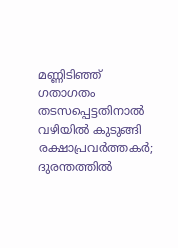മണ്ണിടിഞ്ഞ് ഗതാഗതം തടസപ്പെട്ടതിനാല്‍ വഴിയില്‍ കുടുങ്ങി രക്ഷാപ്രവര്‍ത്തകര്‍; ദുരന്തത്തില്‍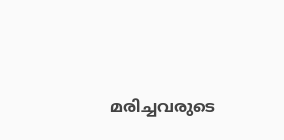മരിച്ചവരുടെ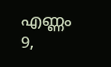എണ്ണം 9,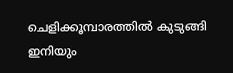ചെളിക്കൂമ്പാരത്തില്‍ കുടുങ്ങി ഇനിയും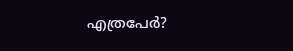എത്രപേര്‍?